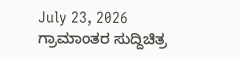July 23, 2026
ಗ್ರಾಮಾಂತರ ಸುದ್ದಿಚಿತ್ರ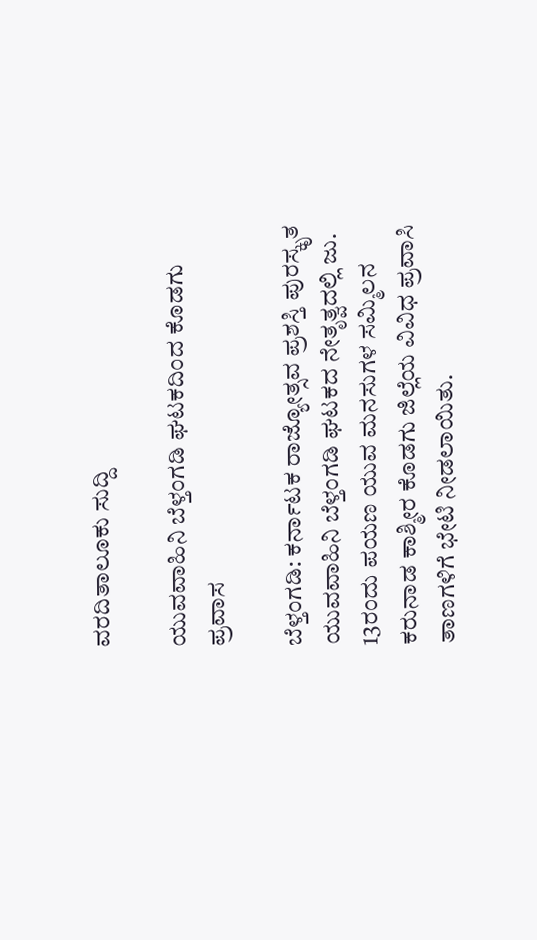ವರದಿತಾಲೂಕು ಸುದ್ದಿ

ಯುವವಾಹಿನಿ ಬೆಳ್ತಂಗಡಿ ಘಟಕದಿಂದ ಕೊಡಗು ಪ್ರವಾಸ

ಬೆಳ್ತಂಗಡಿ: ಕರ್ನಾಟಕ ರಾಜ್ಯೋತ್ಸವ ಪ್ರಶಸ್ತಿ ಪುರಸ್ಕೃತ ಯುವವಾಹಿನಿ ಬೆಳ್ತಂಗಡಿ ಘಟಕದ ನೇತೃತ್ವದಲ್ಲಿ ಜು. 13ರಂದು ಪಯಣ ಯುವ ಮನಸುಗಳ ಸಮ್ಮಿಲನ ಕರುನಾಡ ಕಾಶ್ಮೀರ ಕೊಡಗು ಜಿಲ್ಲೆಯ ವಿವಿಧ ಪ್ರವಾಸಿ ತಾಣಗಳಿಗೆ ಭೇಟಿ ನೀಡಲಾಯಿತು.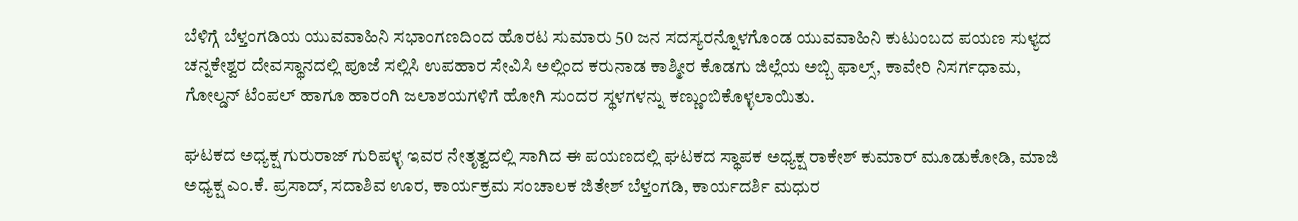ಬೆಳಿಗ್ಗೆ ಬೆಳ್ತಂಗಡಿಯ ಯುವವಾಹಿನಿ ಸಭಾಂಗಣದಿಂದ ಹೊರಟ ಸುಮಾರು 50 ಜನ ಸದಸ್ಯರನ್ನೊಳಗೊಂಡ ಯುವವಾಹಿನಿ ಕುಟುಂಬದ ಪಯಣ ಸುಳ್ಯದ ಚನ್ನಕೇಶ್ವರ ದೇವಸ್ಥಾನದಲ್ಲಿ ಪೂಜೆ ಸಲ್ಲಿಸಿ ಉಪಹಾರ ಸೇವಿಸಿ ಅಲ್ಲಿಂದ ಕರುನಾಡ ಕಾಶ್ಮೀರ ಕೊಡಗು ಜಿಲ್ಲೆಯ ಅಬ್ಬಿ ಫಾಲ್ಸ್, ಕಾವೇರಿ ನಿಸರ್ಗಧಾಮ, ಗೋಲ್ಡನ್ ಟೆಂಪಲ್ ಹಾಗೂ ಹಾರಂಗಿ ಜಲಾಶಯಗಳಿಗೆ ಹೋಗಿ ಸುಂದರ ಸ್ಥಳಗಳನ್ನು ಕಣ್ಣುಂಬಿಕೊಳ್ಳಲಾಯಿತು.

ಘಟಕದ ಅಧ್ಯಕ್ಷ ಗುರುರಾಜ್ ಗುರಿಪಳ್ಳ ಇವರ ನೇತೃತ್ವದಲ್ಲಿ ಸಾಗಿದ ಈ ಪಯಣದಲ್ಲಿ ಘಟಕದ ಸ್ಥಾಪಕ ಅಧ್ಯಕ್ಷ ರಾಕೇಶ್ ಕುಮಾರ್ ಮೂಡುಕೋಡಿ, ಮಾಜಿ ಅಧ್ಯಕ್ಷ ಎಂ.ಕೆ. ಪ್ರಸಾದ್‌, ಸದಾಶಿವ ಊರ, ಕಾರ್ಯಕ್ರಮ ಸಂಚಾಲಕ ಜಿತೇಶ್ ಬೆಳ್ತಂಗಡಿ, ಕಾರ್ಯದರ್ಶಿ ಮಧುರ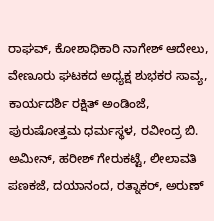ರಾಘವ್, ಕೋಶಾಧಿಕಾರಿ ನಾಗೇಶ್ ಆದೇಲು, ವೇಣೂರು ಘಟಕದ ಅಧ್ಯಕ್ಷ ಶುಭಕರ ಸಾವ್ಯ, ಕಾರ್ಯದರ್ಶಿ ರಕ್ಷಿತ್ ಅಂಡಿಂಜೆ, ಪುರುಷೋತ್ತಮ ಧರ್ಮಸ್ಥಳ, ರವೀಂದ್ರ ಬಿ. ಅಮೀನ್, ಹರೀಶ್ ಗೇರುಕಟ್ಟೆ, ಲೀಲಾವತಿ ಪಣಕಜೆ, ದಯಾನಂದ, ರತ್ನಾಕರ್, ಅರುಣ್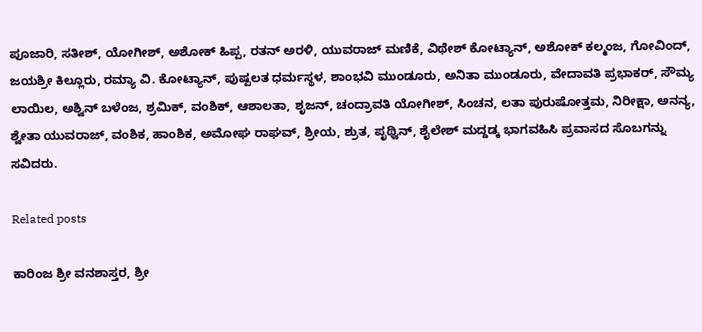ಪೂಜಾರಿ, ಸತೀಶ್, ಯೋಗೀಶ್, ಅಶೋಕ್ ಹಿಪ್ಪ, ರತನ್ ಅರಳಿ, ಯುವರಾಜ್ ಮಣಿಕೆ, ವಿಥೇಶ್ ಕೋಟ್ಯಾನ್, ಅಶೋಕ್ ಕಲ್ಮಂಜ, ಗೋವಿಂದ್, ಜಯಶ್ರೀ ಕಿಲ್ಲೂರು, ರಮ್ಯಾ ವಿ. ಕೋಟ್ಯಾನ್, ಪುಷ್ಪಲತ ಧರ್ಮಸ್ಥಳ, ಶಾಂಭವಿ ಮುಂಡೂರು, ಅನಿತಾ ಮುಂಡೂರು, ವೇದಾವತಿ ಪ್ರಭಾಕರ್, ಸೌಮ್ಯ ಲಾಯಿಲ, ಅಶ್ವಿನ್ ಬಳೆಂಜ, ಶ್ರಮಿಕ್, ವಂಶಿಕ್, ಆಶಾಲತಾ, ಶೃಜನ್, ಚಂದ್ರಾವತಿ ಯೋಗೀಶ್, ಸಿಂಚನ, ಲತಾ ಪುರುಷೋತ್ತಮ, ನಿರೀಕ್ಷಾ, ಅನನ್ಯ, ಶ್ವೇತಾ ಯುವರಾಜ್, ವಂಶಿಕ, ಹಾಂಶಿಕ, ಅಮೋಘ ರಾಘವ್, ಶ್ರೀಯ, ಶ್ರುತ, ಪೃಥ್ವಿನ್, ಶೈಲೇಶ್ ಮದ್ದಡ್ಕ ಭಾಗವಹಿಸಿ ಪ್ರವಾಸದ ಸೊಬಗನ್ನು ಸವಿದರು.

Related posts

ಕಾರಿಂಜ ಶ್ರೀ ವನಶಾಸ್ತರ, ಶ್ರೀ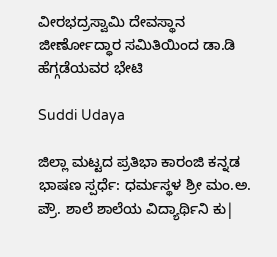ವೀರಭದ್ರಸ್ವಾಮಿ ದೇವಸ್ಥಾನ ಜೀರ್ಣೋದ್ಧಾರ ಸಮಿತಿಯಿಂದ ಡಾ.ಡಿ ಹೆಗ್ಗಡೆಯವರ ಭೇಟಿ

Suddi Udaya

ಜಿಲ್ಲಾ ಮಟ್ಟದ ಪ್ರತಿಭಾ ಕಾರಂಜಿ ಕನ್ನಡ ಭಾಷಣ ಸ್ಪರ್ಧೆ: ಧರ್ಮಸ್ಥಳ ಶ್ರೀ ಮಂ.ಅ. ಪ್ರೌ. ಶಾಲೆ ಶಾಲೆಯ ವಿದ್ಯಾರ್ಥಿನಿ ಕು|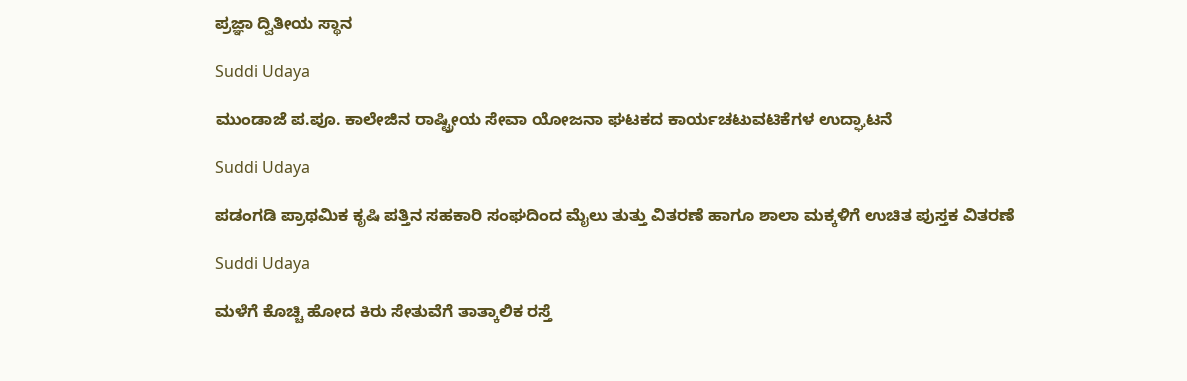ಪ್ರಜ್ಞಾ ದ್ವಿತೀಯ ಸ್ಥಾನ

Suddi Udaya

ಮುಂಡಾಜೆ ಪ.ಪೂ. ಕಾಲೇಜಿನ ರಾಷ್ಟ್ರೀಯ ಸೇವಾ ಯೋಜನಾ ಘಟಕದ ಕಾರ್ಯಚಟುವಟಿಕೆಗಳ ಉದ್ಘಾಟನೆ

Suddi Udaya

ಪಡಂಗಡಿ ಪ್ರಾಥಮಿಕ ಕೃಷಿ ಪತ್ತಿನ ಸಹಕಾರಿ ಸಂಘದಿಂದ ಮೈಲು ತುತ್ತು ವಿತರಣೆ ಹಾಗೂ ಶಾಲಾ ಮಕ್ಕಳಿಗೆ ಉಚಿತ ಪುಸ್ತಕ ವಿತರಣೆ

Suddi Udaya

ಮಳೆಗೆ ಕೊಚ್ಚಿ ಹೋದ ಕಿರು ಸೇತುವೆಗೆ ತಾತ್ಕಾಲಿಕ ರಸ್ತೆ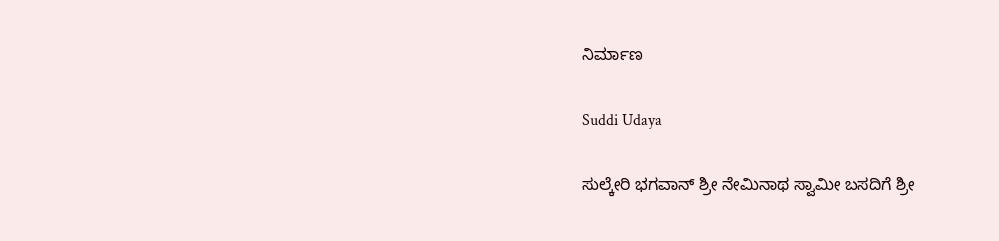ನಿರ್ಮಾಣ

Suddi Udaya

ಸುಲ್ಕೇರಿ ಭಗವಾನ್ ಶ್ರೀ ನೇಮಿನಾಥ ಸ್ವಾಮೀ ಬಸದಿಗೆ ಶ್ರೀ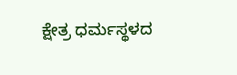ಕ್ಷೇತ್ರ ಧರ್ಮಸ್ಥಳದ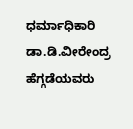ಧರ್ಮಾಧಿಕಾರಿ ಡಾ.ಡಿ.ವೀರೇಂದ್ರ ಹೆಗ್ಗಡೆಯವರು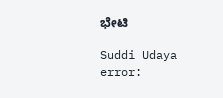ಭೇಟಿ

Suddi Udaya
error: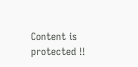Content is protected !!